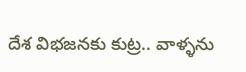దేశ విభజనకు కుట్ర.. వాళ్ళను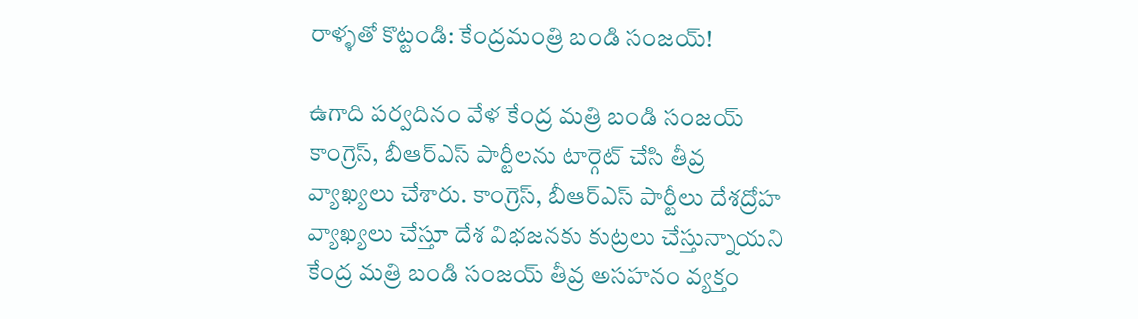రాళ్ళతో కొట్టండి: కేంద్రమంత్రి బండి సంజయ్!

ఉగాది పర్వదినం వేళ కేంద్ర మత్రి బండి సంజయ్ కాంగ్రెస్, బీఆర్ఎస్ పార్టీలను టార్గెట్ చేసి తీవ్ర వ్యాఖ్యలు చేశారు. కాంగ్రెస్, బీఆర్ఎస్ పార్టీలు దేశద్రోహ వ్యాఖ్యలు చేస్తూ దేశ విభజనకు కుట్రలు చేస్తున్నాయని కేంద్ర మత్రి బండి సంజయ్ తీవ్ర అసహనం వ్యక్తం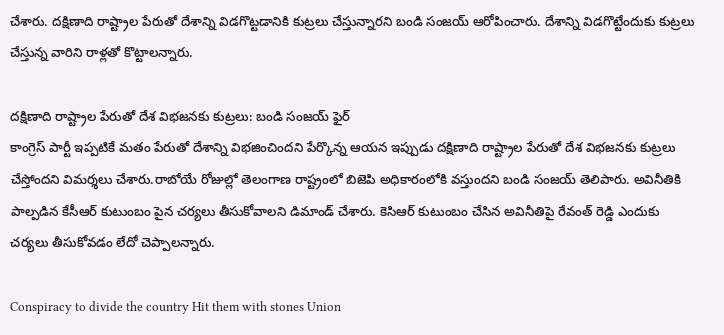చేశారు. దక్షిణాది రాష్ట్రాల పేరుతో దేశాన్ని విడగొట్టడానికి కుట్రలు చేస్తున్నారని బండి సంజయ్ ఆరోపించారు. దేశాన్ని విడగొట్టేందుకు కుట్రలు చేస్తున్న వారిని రాళ్లతో కొట్టాలన్నారు.

దక్షిణాది రాష్ట్రాల పేరుతో దేశ విభజనకు కుట్రలు: బండి సంజయ్ ఫైర్
కాంగ్రెస్ పార్టీ ఇప్పటికే మతం పేరుతో దేశాన్ని విభజించిందని పేర్కొన్న ఆయన ఇప్పుడు దక్షిణాది రాష్ట్రాల పేరుతో దేశ విభజనకు కుట్రలు చేస్తోందని విమర్శలు చేశారు.రాబోయే రోజుల్లో తెలంగాణ రాష్ట్రంలో బిజెపి అధికారంలోకి వస్తుందని బండి సంజయ్ తెలిపారు. అవినీతికి పాల్పడిన కేసీఆర్ కుటుంబం పైన చర్యలు తీసుకోవాలని డిమాండ్ చేశారు. కెసిఆర్ కుటుంబం చేసిన అవినీతిపై రేవంత్ రెడ్డి ఎందుకు చర్యలు తీసుకోవడం లేదో చెప్పాలన్నారు.

Conspiracy to divide the country Hit them with stones Union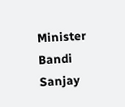Minister Bandi Sanjay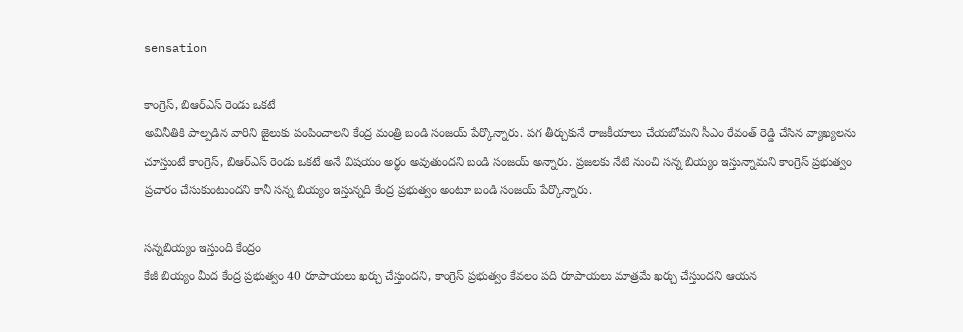sensation

కాంగ్రెస్, బిఆర్ఎస్ రెండు ఒకటే
అవినీతికి పాల్పడిన వారిని జైలుకు పంపించాలని కేంద్ర మంత్రి బండి సంజయ్ పేర్కొన్నారు. పగ తీర్చుకునే రాజకీయాలు చేయబోమని సీఎం రేవంత్ రెడ్డి చేసిన వ్యాఖ్యలను చూస్తుంటే కాంగ్రెస్, బిఆర్ఎస్ రెండు ఒకటే అనే విషయం అర్థం అవుతుందని బండి సంజయ్ అన్నారు. ప్రజలకు నేటి నుంచి సన్న బియ్యం ఇస్తున్నామని కాంగ్రెస్ ప్రభుత్వం ప్రచారం చేసుకుంటుందని కానీ సన్న బియ్యం ఇస్తున్నది కేంద్ర ప్రభుత్వం అంటూ బండి సంజయ్ పేర్కొన్నారు.

సన్నబియ్యం ఇస్తుంది కేంద్రం
కేజీ బియ్యం మీద కేంద్ర ప్రభుత్వం 40 రూపాయలు ఖర్చు చేస్తుందని, కాంగ్రెస్ ప్రభుత్వం కేవలం పది రూపాయలు మాత్రమే ఖర్చు చేస్తుందని ఆయన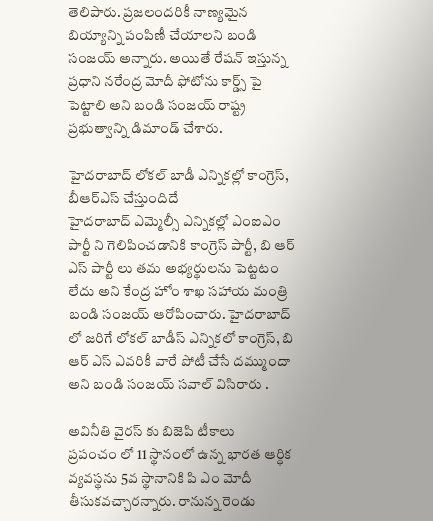తెలిపారు. ప్రజలందరికీ నాణ్యమైన బియ్యాన్ని పంపిణీ చేయాలని బండి సంజయ్ అన్నారు. అయితే రేషన్ ఇస్తున్న ప్రధాని నరేంద్ర మోదీ ఫోటోను కార్డ్స్ పై పెట్టాలి అని బండి సంజయ్ రాష్ట్ర ప్రభుత్వాన్ని డిమాండ్ చేశారు.

హైదరాబాద్ లోకల్ బాడీ ఎన్నికల్లో కాంగ్రెస్, బీఆర్ఎస్ చేస్తుందిదే
హైదరాబాద్ ఎమ్మెల్సీ ఎన్నికల్లో ఎంఐఎం పార్టీ ని గెలిపించడానికి కాంగ్రెస్ పార్టీ, బి ఆర్ ఎస్ పార్టీ లు తమ అభ్యర్థులను పెట్టటం లేదు అని కేంద్ర హోం శాఖ సహాయ మంత్రి బండి సంజయ్ ఆరోపించారు. హైదరాబాద్ లో జరిగే లోకల్ బాడీస్ ఎన్నికలో కాంగ్రెస్, బి ఆర్ ఎస్ ఎవరికీ వారే పోటీ చేసే దమ్ముందా అని బండి సంజయ్ సవాల్ విసిరారు .

అవినీతి వైరస్ కు బిజెపి టీకాలు
ప్రపంచం లో 11 స్థానంలో ఉన్న భారత ఆర్ధిక వ్యవస్థను 5వ స్థానానికి పి ఎం మోదీ తీసుకవచ్చారన్నారు. రానున్న రెండు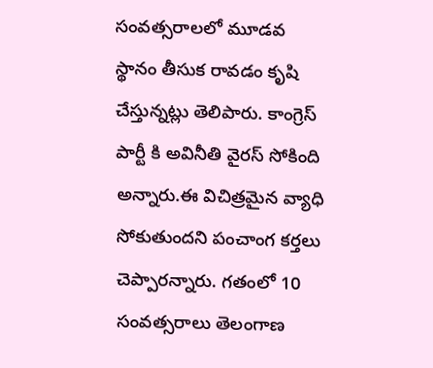సంవత్సరాలలో మూడవ స్థానం తీసుక రావడం కృషి చేస్తున్నట్లు తెలిపారు. కాంగ్రెస్ పార్టీ కి అవినీతి వైరస్ సోకింది అన్నారు.ఈ విచిత్రమైన వ్యాధి సోకుతుందని పంచాంగ కర్తలు చెప్పారన్నారు. గతంలో 10 సంవత్సరాలు తెలంగాణ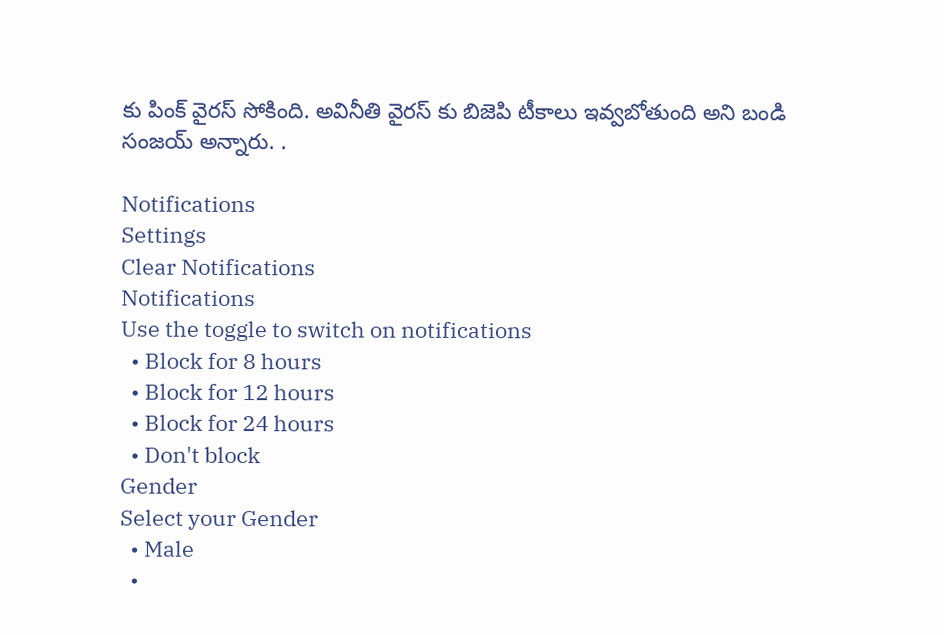కు పింక్ వైరస్ సోకింది. అవినీతి వైరస్ కు బిజెపి టీకాలు ఇవ్వబోతుంది అని బండి సంజయ్ అన్నారు. .

Notifications
Settings
Clear Notifications
Notifications
Use the toggle to switch on notifications
  • Block for 8 hours
  • Block for 12 hours
  • Block for 24 hours
  • Don't block
Gender
Select your Gender
  • Male
  •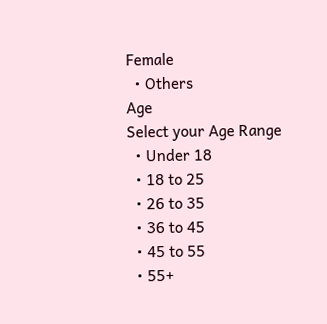Female
  • Others
Age
Select your Age Range
  • Under 18
  • 18 to 25
  • 26 to 35
  • 36 to 45
  • 45 to 55
  • 55+